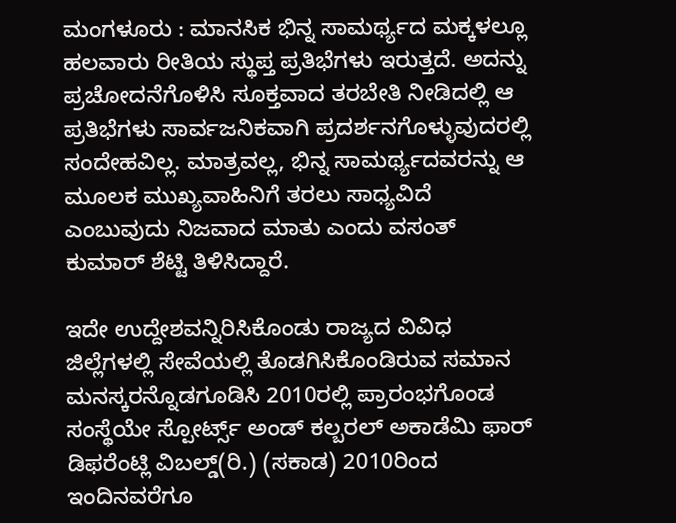ಮಂಗಳೂರು : ಮಾನಸಿಕ ಭಿನ್ನ ಸಾಮರ್ಥ್ಯದ ಮಕ್ಕಳಲ್ಲೂ ಹಲವಾರು ರೀತಿಯ ಸ್ಥುಪ್ತ ಪ್ರತಿಭೆಗಳು ಇರುತ್ತದೆ. ಅದನ್ನು ಪ್ರಚೋದನೆಗೊಳಿಸಿ ಸೂಕ್ತವಾದ ತರಬೇತಿ ನೀಡಿದಲ್ಲಿ ಆ ಪ್ರತಿಭೆಗಳು ಸಾರ್ವಜನಿಕವಾಗಿ ಪ್ರದರ್ಶನಗೊಳ್ಳುವುದರಲ್ಲಿ ಸಂದೇಹವಿಲ್ಲ. ಮಾತ್ರವಲ್ಲ, ಭಿನ್ನ ಸಾಮರ್ಥ್ಯದವರನ್ನು ಆ ಮೂಲಕ ಮುಖ್ಯವಾಹಿನಿಗೆ ತರಲು ಸಾಧ್ಯವಿದೆ ಎಂಬುವುದು ನಿಜವಾದ ಮಾತು ಎಂದು ವಸಂತ್ ಕುಮಾರ್ ಶೆಟ್ಟಿ ತಿಳಿಸಿದ್ದಾರೆ.

ಇದೇ ಉದ್ದೇಶವನ್ನಿರಿಸಿಕೊಂಡು ರಾಜ್ಯದ ವಿವಿಧ ಜಿಲ್ಲೆಗಳಲ್ಲಿ ಸೇವೆಯಲ್ಲಿ ತೊಡಗಿಸಿಕೊಂಡಿರುವ ಸಮಾನ ಮನಸ್ಕರನ್ನೊಡಗೂಡಿಸಿ 2010ರಲ್ಲಿ ಪ್ರಾರಂಭಗೊಂಡ ಸಂಸ್ಥೆಯೇ ಸ್ಪೋರ್ಟ್ಸ್ ಅಂಡ್ ಕಲ್ಬರಲ್ ಅಕಾಡೆಮಿ ಫಾರ್ ಡಿಫರೆಂಟ್ಲಿ ವಿಬಲ್ಡ್(ರಿ.) (ಸಕಾಡ) 2010ರಿಂದ ಇಂದಿನವರೆಗೂ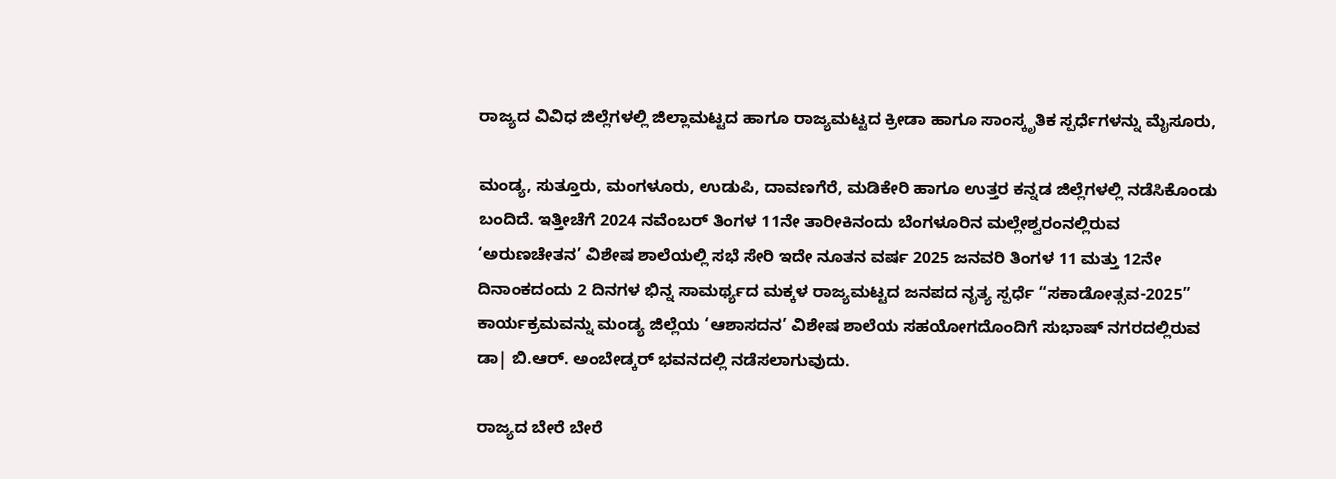ರಾಜ್ಯದ ವಿವಿಧ ಜಿಲ್ಲೆಗಳಲ್ಲಿ ಜಿಲ್ಲಾಮಟ್ಟದ ಹಾಗೂ ರಾಜ್ಯಮಟ್ಟದ ಕ್ರೀಡಾ ಹಾಗೂ ಸಾಂಸ್ಕೃತಿಕ ಸ್ಪರ್ಧೆಗಳನ್ನು ಮೈಸೂರು,

ಮಂಡ್ಯ, ಸುತ್ತೂರು, ಮಂಗಳೂರು, ಉಡುಪಿ, ದಾವಣಗೆರೆ, ಮಡಿಕೇರಿ ಹಾಗೂ ಉತ್ತರ ಕನ್ನಡ ಜಿಲ್ಲೆಗಳಲ್ಲಿ ನಡೆಸಿಕೊಂಡು ಬಂದಿದೆ. ಇತ್ತೀಚೆಗೆ 2024 ನವೆಂಬರ್ ತಿಂಗಳ 11ನೇ ತಾರೀಕಿನಂದು ಬೆಂಗಳೂರಿನ ಮಲ್ಲೇಶ್ವರಂನಲ್ಲಿರುವ ‘ಅರುಣಚೇತನ’ ವಿಶೇಷ ಶಾಲೆಯಲ್ಲಿ ಸಭೆ ಸೇರಿ ಇದೇ ನೂತನ ವರ್ಷ 2025 ಜನವರಿ ತಿಂಗಳ 11 ಮತ್ತು 12ನೇ ದಿನಾಂಕದಂದು 2 ದಿನಗಳ ಭಿನ್ನ ಸಾಮರ್ಥ್ಯದ ಮಕ್ಕಳ ರಾಜ್ಯಮಟ್ಟದ ಜನಪದ ನೃತ್ಯ ಸ್ಪರ್ಧೆ “ಸಕಾಡೋತ್ಸವ-2025” ಕಾರ್ಯಕ್ರಮವನ್ನು ಮಂಡ್ಯ ಜಿಲ್ಲೆಯ ‘ಆಶಾಸದನ’ ವಿಶೇಷ ಶಾಲೆಯ ಸಹಯೋಗದೊಂದಿಗೆ ಸುಭಾಷ್‌ ನಗರದಲ್ಲಿರುವ ಡಾ| ಬಿ.ಆರ್. ಅಂಬೇಡ್ಕ‌ರ್ ಭವನದಲ್ಲಿ ನಡೆಸಲಾಗುವುದು.

ರಾಜ್ಯದ ಬೇರೆ ಬೇರೆ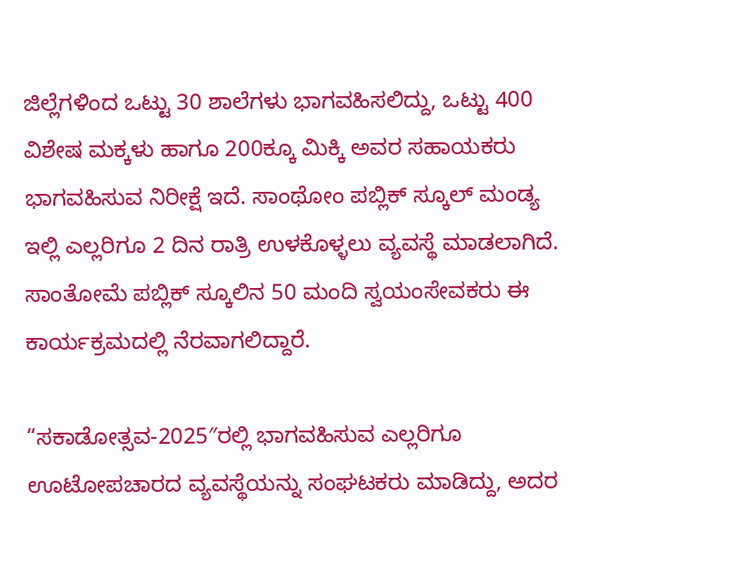ಜಿಲ್ಲೆಗಳಿಂದ ಒಟ್ಟು 30 ಶಾಲೆಗಳು ಭಾಗವಹಿಸಲಿದ್ದು, ಒಟ್ಟು 400 ವಿಶೇಷ ಮಕ್ಕಳು ಹಾಗೂ 200ಕ್ಕೂ ಮಿಕ್ಕಿ ಅವರ ಸಹಾಯಕರು ಭಾಗವಹಿಸುವ ನಿರೀಕ್ಷೆ ಇದೆ. ಸಾಂಥೋಂ ಪಬ್ಲಿಕ್ ಸ್ಕೂಲ್ ಮಂಡ್ಯ ಇಲ್ಲಿ ಎಲ್ಲರಿಗೂ 2 ದಿನ ರಾತ್ರಿ ಉಳಕೊಳ್ಳಲು ವ್ಯವಸ್ಥೆ ಮಾಡಲಾಗಿದೆ. ಸಾಂತೋಮೆ ಪಬ್ಲಿಕ್ ಸ್ಕೂಲಿನ 50 ಮಂದಿ ಸ್ವಯಂಸೇವಕರು ಈ ಕಾರ್ಯಕ್ರಮದಲ್ಲಿ ನೆರವಾಗಲಿದ್ದಾರೆ.

“ಸಕಾಡೋತ್ಸವ-2025″ರಲ್ಲಿ ಭಾಗವಹಿಸುವ ಎಲ್ಲರಿಗೂ ಊಟೋಪಚಾರದ ವ್ಯವಸ್ಥೆಯನ್ನು ಸಂಘಟಕರು ಮಾಡಿದ್ದು, ಅದರ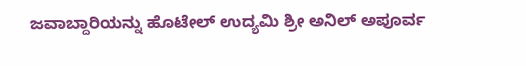ಜವಾಬ್ದಾರಿಯನ್ನು ಹೊಟೇಲ್ ಉದ್ಯಮಿ ಶ್ರೀ ಅನಿಲ್ ಅಪೂರ್ವ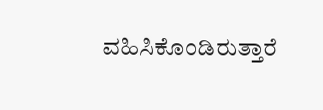ವಹಿಸಿಕೊಂಡಿರುತ್ತಾರೆ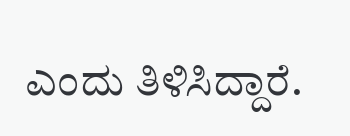ಎಂದು ತಿಳಿಸಿದ್ದಾರೆ.